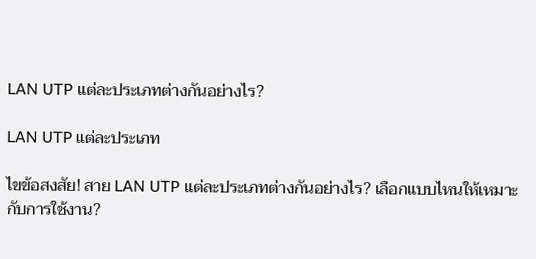LAN UTP แต่ละประเภทต่างกันอย่างไร?

LAN UTP แต่ละประเภท

ไขข้อสงสัย! สาย LAN UTP แต่ละประเภทต่างกันอย่างไร? เลือกแบบไหนให้เหมาะกับการใช้งาน?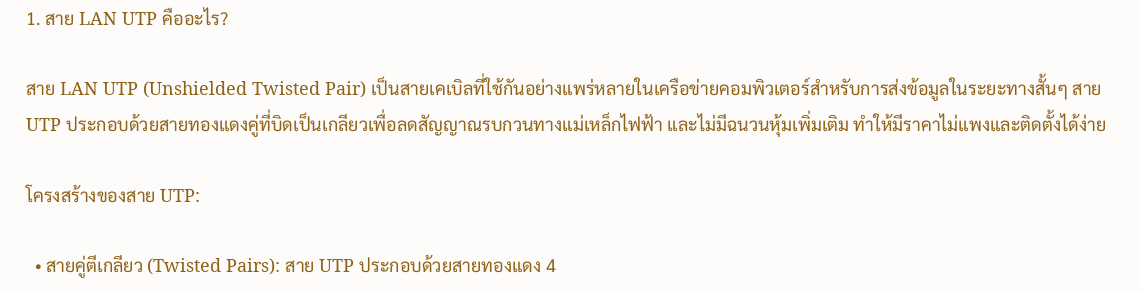1. สาย LAN UTP คืออะไร?

สาย LAN UTP (Unshielded Twisted Pair) เป็นสายเคเบิลที่ใช้กันอย่างแพร่หลายในเครือข่ายคอมพิวเตอร์สำหรับการส่งข้อมูลในระยะทางสั้นๆ สาย UTP ประกอบด้วยสายทองแดงคู่ที่บิดเป็นเกลียวเพื่อลดสัญญาณรบกวนทางแม่เหล็กไฟฟ้า และไม่มีฉนวนหุ้มเพิ่มเติม ทำให้มีราคาไม่แพงและติดตั้งได้ง่าย

โครงสร้างของสาย UTP:

  • สายคู่ตีเกลียว (Twisted Pairs): สาย UTP ประกอบด้วยสายทองแดง 4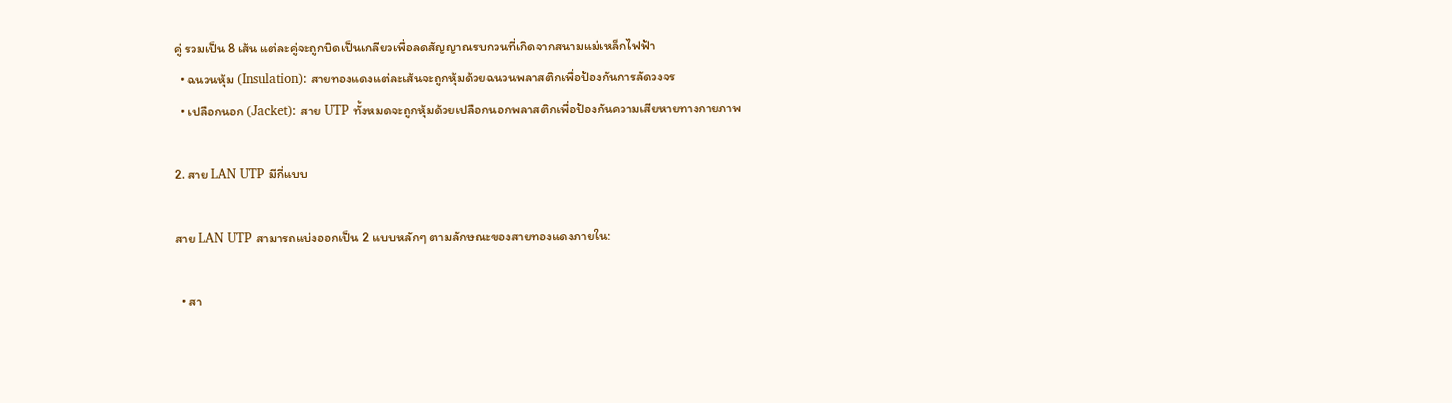คู่ รวมเป็น 8 เส้น แต่ละคู่จะถูกบิดเป็นเกลียวเพื่อลดสัญญาณรบกวนที่เกิดจากสนามแม่เหล็กไฟฟ้า
  • ฉนวนหุ้ม (Insulation): สายทองแดงแต่ละเส้นจะถูกหุ้มด้วยฉนวนพลาสติกเพื่อป้องกันการลัดวงจร
  • เปลือกนอก (Jacket): สาย UTP ทั้งหมดจะถูกหุ้มด้วยเปลือกนอกพลาสติกเพื่อป้องกันความเสียหายทางกายภาพ

2. สาย LAN UTP มีกี่แบบ

สาย LAN UTP สามารถแบ่งออกเป็น 2 แบบหลักๆ ตามลักษณะของสายทองแดงภายใน:

  • สา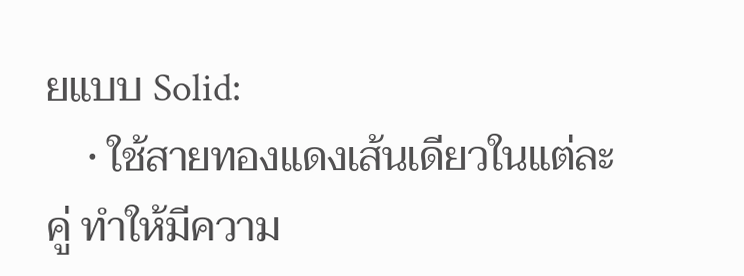ยแบบ Solid:
    • ใช้สายทองแดงเส้นเดียวในแต่ละคู่ ทำให้มีความ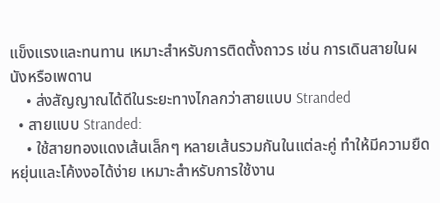แข็งแรงและทนทาน เหมาะสำหรับการติดตั้งถาวร เช่น การเดินสายในผนังหรือเพดาน
    • ส่งสัญญาณได้ดีในระยะทางไกลกว่าสายแบบ Stranded
  • สายแบบ Stranded:
    • ใช้สายทองแดงเส้นเล็กๆ หลายเส้นรวมกันในแต่ละคู่ ทำให้มีความยืดหยุ่นและโค้งงอได้ง่าย เหมาะสำหรับการใช้งาน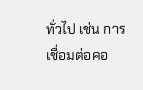ทั่วไป เช่น การเชื่อมต่อคอ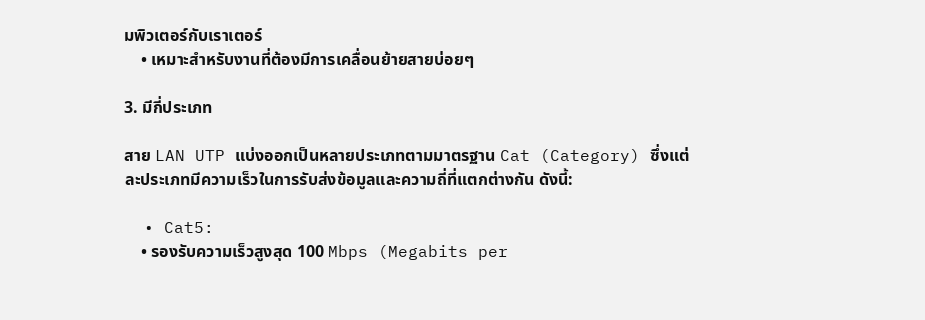มพิวเตอร์กับเราเตอร์
    • เหมาะสำหรับงานที่ต้องมีการเคลื่อนย้ายสายบ่อยๆ

3. มีกี่ประเภท

สาย LAN UTP แบ่งออกเป็นหลายประเภทตามมาตรฐาน Cat (Category) ซึ่งแต่ละประเภทมีความเร็วในการรับส่งข้อมูลและความถี่ที่แตกต่างกัน ดังนี้:

  • Cat5:
    • รองรับความเร็วสูงสุด 100 Mbps (Megabits per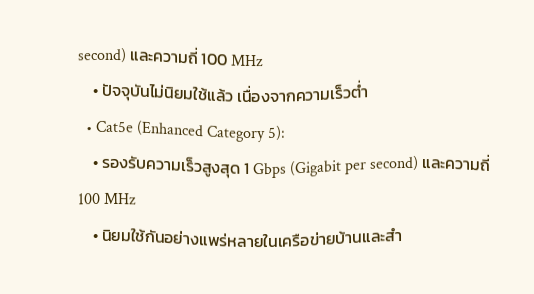second) และความถี่ 100 MHz
    • ปัจจุบันไม่นิยมใช้แล้ว เนื่องจากความเร็วต่ำ
  • Cat5e (Enhanced Category 5):
    • รองรับความเร็วสูงสุด 1 Gbps (Gigabit per second) และความถี่ 100 MHz
    • นิยมใช้กันอย่างแพร่หลายในเครือข่ายบ้านและสำ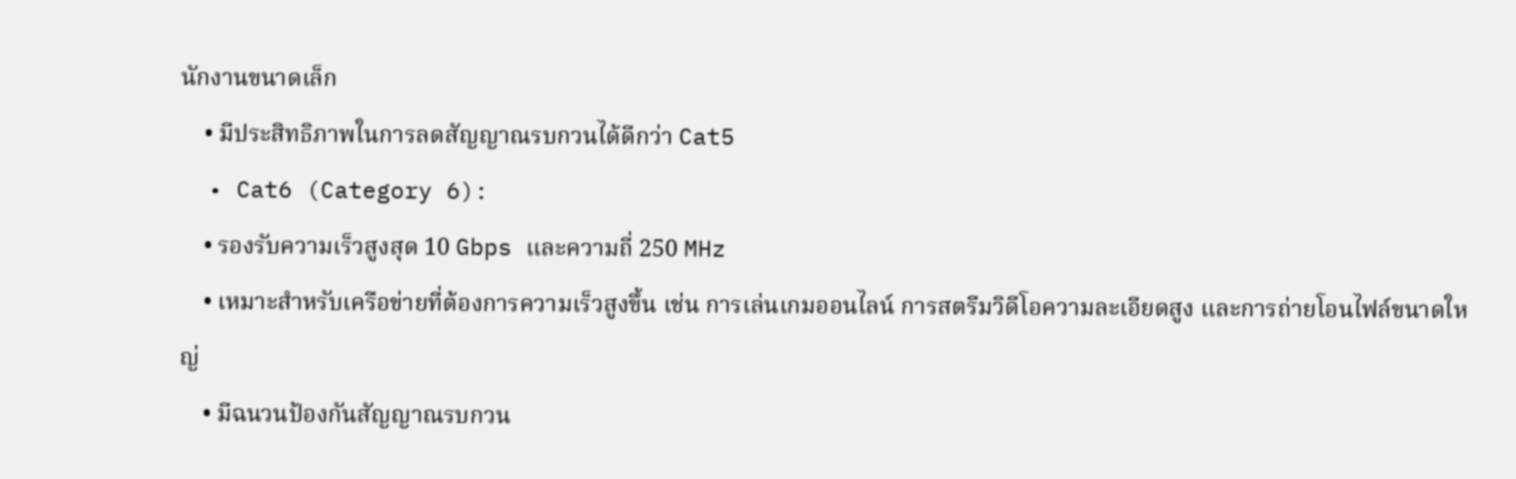นักงานขนาดเล็ก
    • มีประสิทธิภาพในการลดสัญญาณรบกวนได้ดีกว่า Cat5
  • Cat6 (Category 6):
    • รองรับความเร็วสูงสุด 10 Gbps และความถี่ 250 MHz
    • เหมาะสำหรับเครือข่ายที่ต้องการความเร็วสูงขึ้น เช่น การเล่นเกมออนไลน์ การสตรีมวิดีโอความละเอียดสูง และการถ่ายโอนไฟล์ขนาดใหญ่
    • มีฉนวนป้องกันสัญญาณรบกวน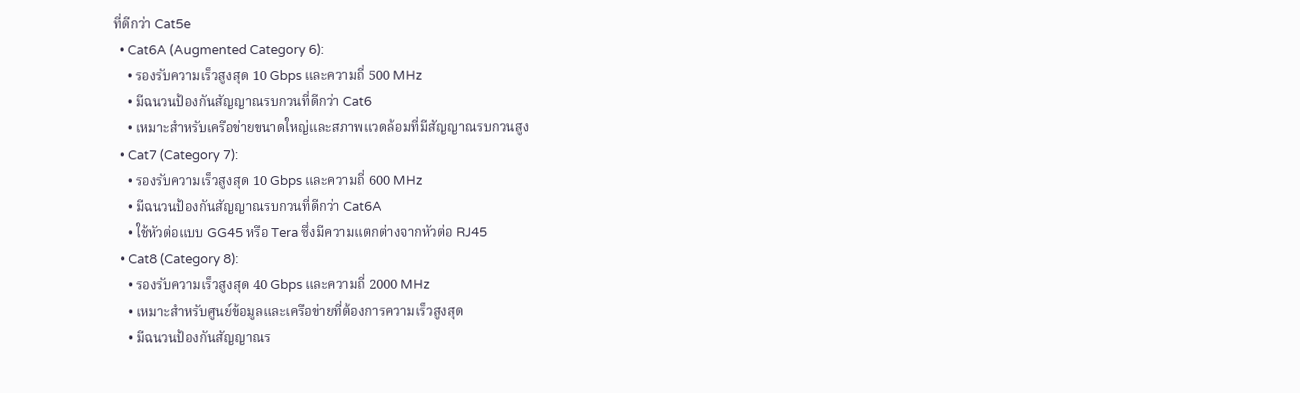ที่ดีกว่า Cat5e
  • Cat6A (Augmented Category 6):
    • รองรับความเร็วสูงสุด 10 Gbps และความถี่ 500 MHz
    • มีฉนวนป้องกันสัญญาณรบกวนที่ดีกว่า Cat6
    • เหมาะสำหรับเครือข่ายขนาดใหญ่และสภาพแวดล้อมที่มีสัญญาณรบกวนสูง
  • Cat7 (Category 7):
    • รองรับความเร็วสูงสุด 10 Gbps และความถี่ 600 MHz
    • มีฉนวนป้องกันสัญญาณรบกวนที่ดีกว่า Cat6A
    • ใช้หัวต่อแบบ GG45 หรือ Tera ซึ่งมีความแตกต่างจากหัวต่อ RJ45
  • Cat8 (Category 8):
    • รองรับความเร็วสูงสุด 40 Gbps และความถี่ 2000 MHz
    • เหมาะสำหรับศูนย์ข้อมูลและเครือข่ายที่ต้องการความเร็วสูงสุด
    • มีฉนวนป้องกันสัญญาณร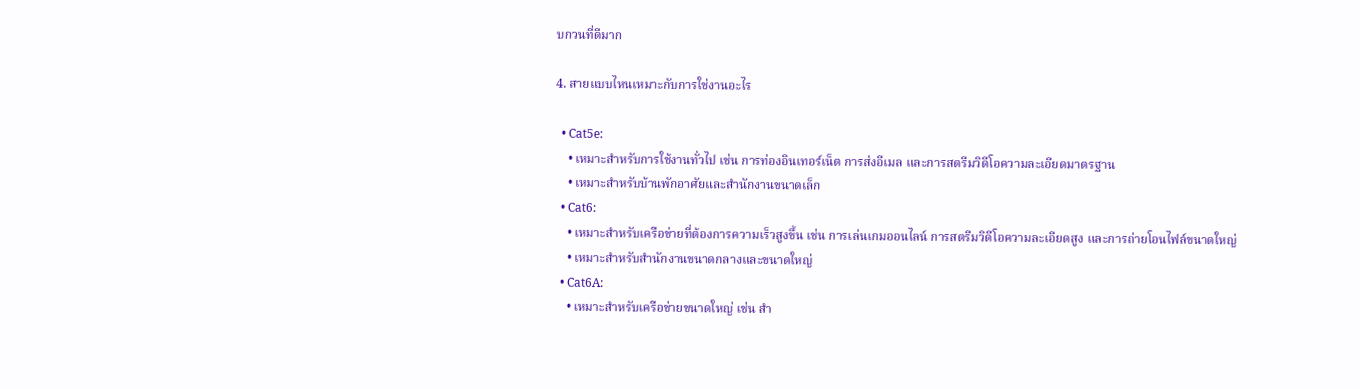บกวนที่ดีมาก

4. สายแบบไหนเหมาะกับการใช่งานอะไร

  • Cat5e:
    • เหมาะสำหรับการใช้งานทั่วไป เช่น การท่องอินเทอร์เน็ต การส่งอีเมล และการสตรีมวิดีโอความละเอียดมาตรฐาน
    • เหมาะสำหรับบ้านพักอาศัยและสำนักงานขนาดเล็ก
  • Cat6:
    • เหมาะสำหรับเครือข่ายที่ต้องการความเร็วสูงขึ้น เช่น การเล่นเกมออนไลน์ การสตรีมวิดีโอความละเอียดสูง และการถ่ายโอนไฟล์ขนาดใหญ่
    • เหมาะสำหรับสำนักงานขนาดกลางและขนาดใหญ่
  • Cat6A:
    • เหมาะสำหรับเครือข่ายขนาดใหญ่ เช่น สำ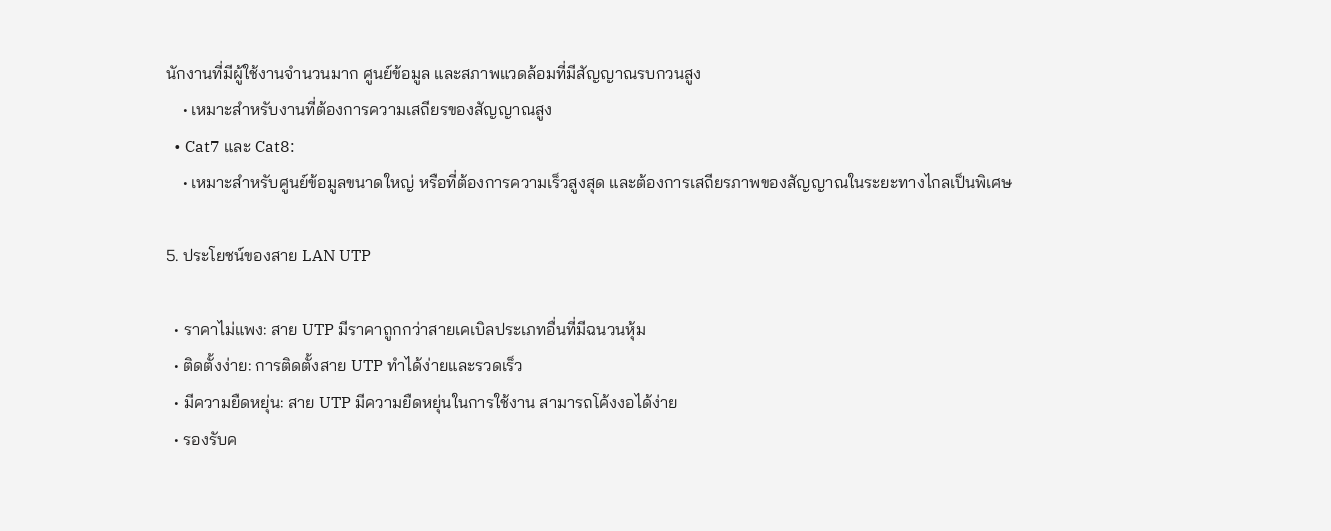นักงานที่มีผู้ใช้งานจำนวนมาก ศูนย์ข้อมูล และสภาพแวดล้อมที่มีสัญญาณรบกวนสูง
    • เหมาะสำหรับงานที่ต้องการความเสถียรของสัญญาณสูง
  • Cat7 และ Cat8:
    • เหมาะสำหรับศูนย์ข้อมูลขนาดใหญ่ หรือที่ต้องการความเร็วสูงสุด และต้องการเสถียรภาพของสัญญาณในระยะทางไกลเป็นพิเศษ

5. ประโยชน์ของสาย LAN UTP

  • ราคาไม่แพง: สาย UTP มีราคาถูกกว่าสายเคเบิลประเภทอื่นที่มีฉนวนหุ้ม
  • ติดตั้งง่าย: การติดตั้งสาย UTP ทำได้ง่ายและรวดเร็ว
  • มีความยืดหยุ่น: สาย UTP มีความยืดหยุ่นในการใช้งาน สามารถโค้งงอได้ง่าย
  • รองรับค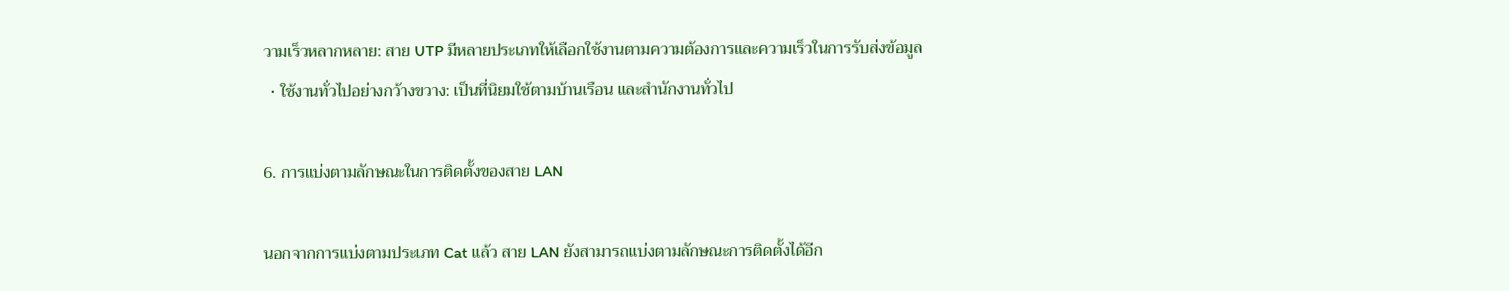วามเร็วหลากหลาย: สาย UTP มีหลายประเภทให้เลือกใช้งานตามความต้องการและความเร็วในการรับส่งข้อมูล
  • ใช้งานทั่วไปอย่างกว้างขวาง: เป็นที่นิยมใช้ตามบ้านเรือน และสำนักงานทั่วไป

6. การแบ่งตามลักษณะในการติดตั้งของสาย LAN

นอกจากการแบ่งตามประเภท Cat แล้ว สาย LAN ยังสามารถแบ่งตามลักษณะการติดตั้งได้อีก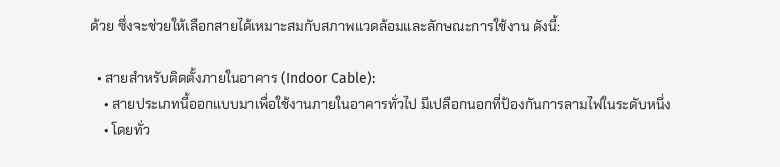ด้วย ซึ่งจะช่วยให้เลือกสายได้เหมาะสมกับสภาพแวดล้อมและลักษณะการใช้งาน ดังนี้:

  • สายสำหรับติดตั้งภายในอาคาร (Indoor Cable):
    • สายประเภทนี้ออกแบบมาเพื่อใช้งานภายในอาคารทั่วไป มีเปลือกนอกที่ป้องกันการลามไฟในระดับหนึ่ง
    • โดยทั่ว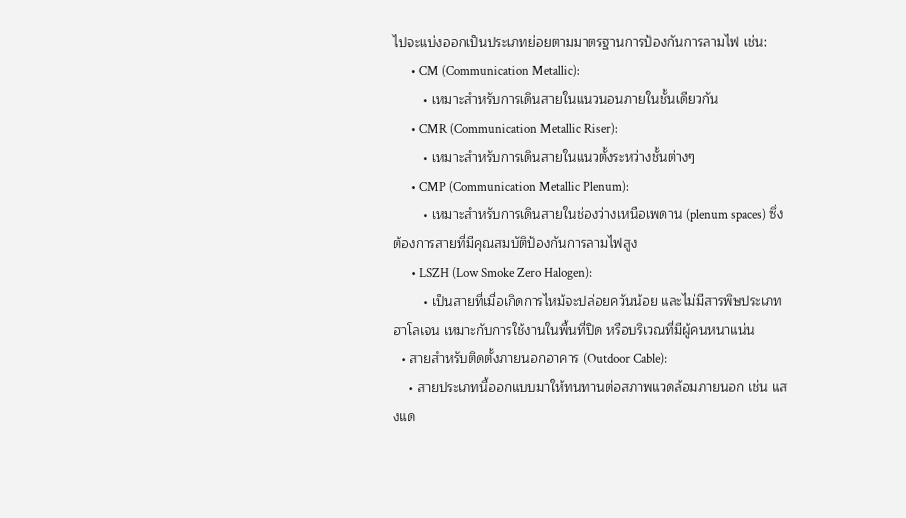ไปจะแบ่งออกเป็นประเภทย่อยตามมาตรฐานการป้องกันการลามไฟ เช่น:
      • CM (Communication Metallic):
        • เหมาะสำหรับการเดินสายในแนวนอนภายในชั้นเดียวกัน
      • CMR (Communication Metallic Riser):
        • เหมาะสำหรับการเดินสายในแนวตั้งระหว่างชั้นต่างๆ
      • CMP (Communication Metallic Plenum):
        • เหมาะสำหรับการเดินสายในช่องว่างเหนือเพดาน (plenum spaces) ซึ่งต้องการสายที่มีคุณสมบัติป้องกันการลามไฟสูง
      • LSZH (Low Smoke Zero Halogen):
        • เป็นสายที่เมื่อเกิดการไหม้จะปล่อยควันน้อย และไม่มีสารพิษประเภทฮาโลเจน เหมาะกับการใช้งานในพื้นที่ปิด หรือบริเวณที่มีผู้คนหนาแน่น
  • สายสำหรับติดตั้งภายนอกอาคาร (Outdoor Cable):
    • สายประเภทนี้ออกแบบมาให้ทนทานต่อสภาพแวดล้อมภายนอก เช่น แสงแด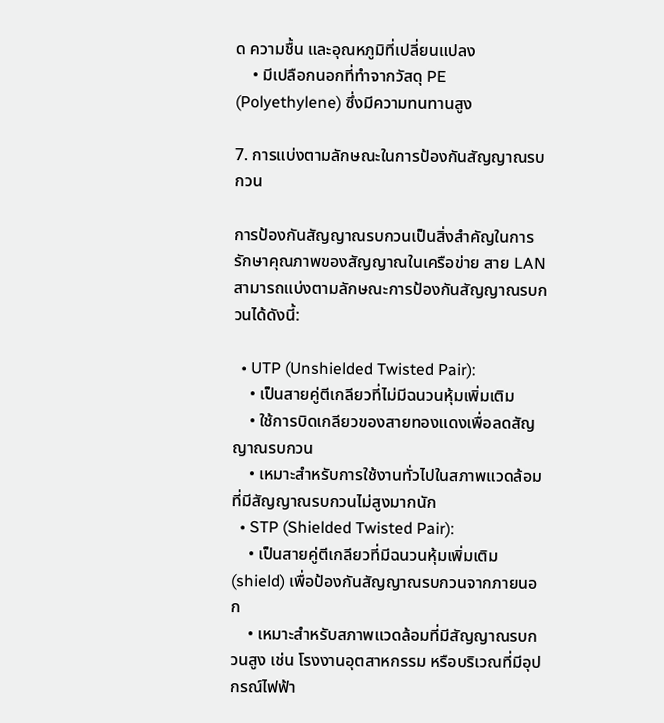ด ความชื้น และอุณหภูมิที่เปลี่ยนแปลง
    • มีเปลือกนอกที่ทำจากวัสดุ PE (Polyethylene) ซึ่งมีความทนทานสูง

7. การแบ่งตามลักษณะในการป้องกันสัญญาณรบกวน

การป้องกันสัญญาณรบกวนเป็นสิ่งสำคัญในการรักษาคุณภาพของสัญญาณในเครือข่าย สาย LAN สามารถแบ่งตามลักษณะการป้องกันสัญญาณรบกวนได้ดังนี้:

  • UTP (Unshielded Twisted Pair):
    • เป็นสายคู่ตีเกลียวที่ไม่มีฉนวนหุ้มเพิ่มเติม
    • ใช้การบิดเกลียวของสายทองแดงเพื่อลดสัญญาณรบกวน
    • เหมาะสำหรับการใช้งานทั่วไปในสภาพแวดล้อมที่มีสัญญาณรบกวนไม่สูงมากนัก
  • STP (Shielded Twisted Pair):
    • เป็นสายคู่ตีเกลียวที่มีฉนวนหุ้มเพิ่มเติม (shield) เพื่อป้องกันสัญญาณรบกวนจากภายนอก
    • เหมาะสำหรับสภาพแวดล้อมที่มีสัญญาณรบกวนสูง เช่น โรงงานอุตสาหกรรม หรือบริเวณที่มีอุปกรณ์ไฟฟ้า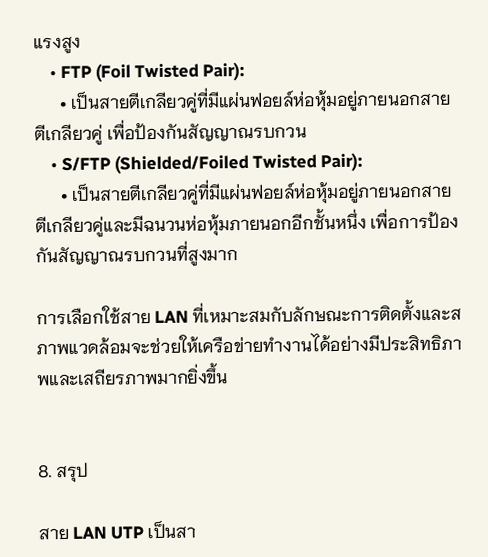แรงสูง
    • FTP (Foil Twisted Pair):
      • เป็นสายตีเกลียวคู่ที่มีแผ่นฟอยล์ห่อหุ้มอยู่ภายนอกสายตีเกลียวคู่ เพื่อป้องกันสัญญาณรบกวน
    • S/FTP (Shielded/Foiled Twisted Pair):
      • เป็นสายตีเกลียวคู่ที่มีแผ่นฟอยล์ห่อหุ้มอยู่ภายนอกสายตีเกลียวคู่และมีฉนวนห่อหุ้มภายนอกอีกชั้นหนึ่ง เพื่อการป้องกันสัญญาณรบกวนที่สูงมาก

การเลือกใช้สาย LAN ที่เหมาะสมกับลักษณะการติดตั้งและสภาพแวดล้อมจะช่วยให้เครือข่ายทำงานได้อย่างมีประสิทธิภาพและเสถียรภาพมากยิ่งขึ้น


8. สรุป

สาย LAN UTP เป็นสา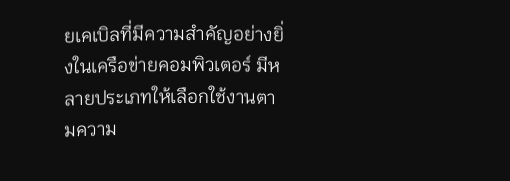ยเคเบิลที่มีความสำคัญอย่างยิ่งในเครือข่ายคอมพิวเตอร์ มีหลายประเภทให้เลือกใช้งานตามความ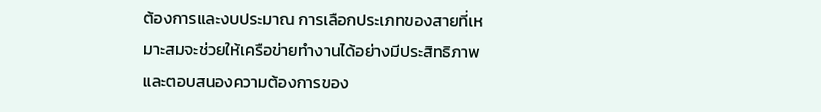ต้องการและงบประมาณ การเลือกประเภทของสายที่เหมาะสมจะช่วยให้เครือข่ายทำงานได้อย่างมีประสิทธิภาพและตอบสนองความต้องการของ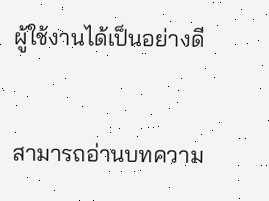ผู้ใช้งานได้เป็นอย่างดี


สามารถอ่านบทความ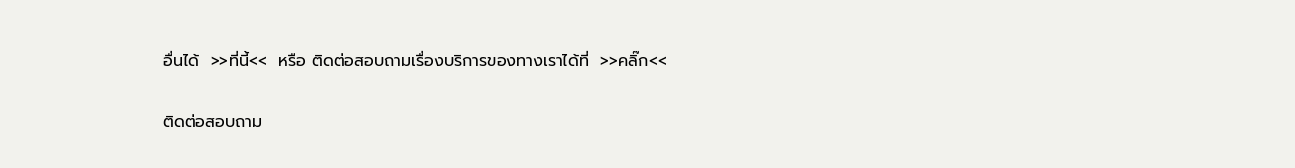อื่นได้  >>ที่นี้<<  หรือ ติดต่อสอบถามเรื่องบริการของทางเราได้ที่  >>คลิ๊ก<<

ติดต่อสอบถาม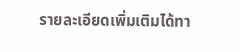รายละเอียดเพิ่มเติมได้ทา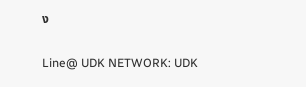ง

Line@ UDK NETWORK: UDK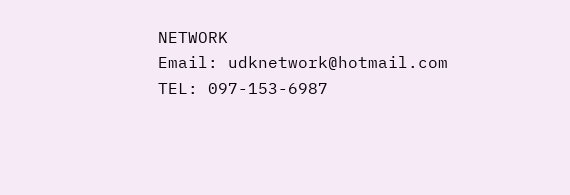NETWORK
Email: udknetwork@hotmail.com
TEL: 097-153-6987